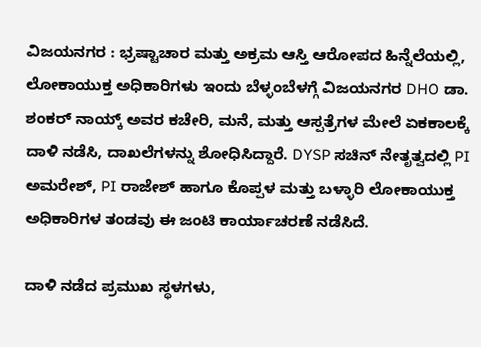ವಿಜಯನಗರ : ಭ್ರಷ್ಟಾಚಾರ ಮತ್ತು ಅಕ್ರಮ ಆಸ್ತಿ ಆರೋಪದ ಹಿನ್ನೆಲೆಯಲ್ಲಿ, ಲೋಕಾಯುಕ್ತ ಅಧಿಕಾರಿಗಳು ಇಂದು ಬೆಳ್ಳಂಬೆಳಗ್ಗೆ ವಿಜಯನಗರ DHO ಡಾ. ಶಂಕರ್ ನಾಯ್ಕ್ ಅವರ ಕಚೇರಿ, ಮನೆ, ಮತ್ತು ಆಸ್ಪತ್ರೆಗಳ ಮೇಲೆ ಏಕಕಾಲಕ್ಕೆ ದಾಳಿ ನಡೆಸಿ, ದಾಖಲೆಗಳನ್ನು ಶೋಧಿಸಿದ್ದಾರೆ. DYSP ಸಚಿನ್ ನೇತೃತ್ವದಲ್ಲಿ PI ಅಮರೇಶ್, PI ರಾಜೇಶ್ ಹಾಗೂ ಕೊಪ್ಪಳ ಮತ್ತು ಬಳ್ಳಾರಿ ಲೋಕಾಯುಕ್ತ ಅಧಿಕಾರಿಗಳ ತಂಡವು ಈ ಜಂಟಿ ಕಾರ್ಯಾಚರಣೆ ನಡೆಸಿದೆ.

ದಾಳಿ ನಡೆದ ಪ್ರಮುಖ ಸ್ಥಳಗಳು,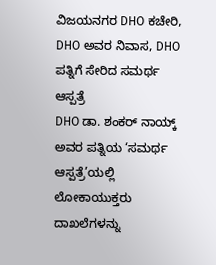ವಿಜಯನಗರ DHO ಕಚೇರಿ, DHO ಅವರ ನಿವಾಸ, DHO ಪತ್ನಿಗೆ ಸೇರಿದ ಸಮರ್ಥ ಆಸ್ಪತ್ರೆ
DHO ಡಾ. ಶಂಕರ್ ನಾಯ್ಕ್ ಅವರ ಪತ್ನಿಯ ‘ಸಮರ್ಥ ಆಸ್ಪತ್ರೆ’ಯಲ್ಲಿ ಲೋಕಾಯುಕ್ತರು ದಾಖಲೆಗಳನ್ನು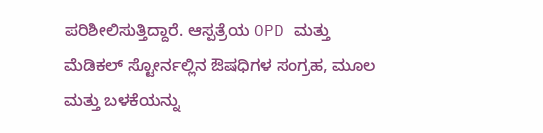ಪರಿಶೀಲಿಸುತ್ತಿದ್ದಾರೆ. ಆಸ್ಪತ್ರೆಯ OPD ಮತ್ತು ಮೆಡಿಕಲ್ ಸ್ಟೋರ್ನಲ್ಲಿನ ಔಷಧಿಗಳ ಸಂಗ್ರಹ, ಮೂಲ ಮತ್ತು ಬಳಕೆಯನ್ನು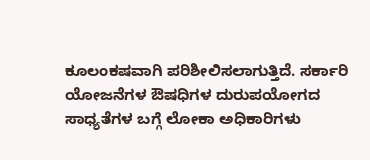ಕೂಲಂಕಷವಾಗಿ ಪರಿಶೀಲಿಸಲಾಗುತ್ತಿದೆ. ಸರ್ಕಾರಿ ಯೋಜನೆಗಳ ಔಷಧಿಗಳ ದುರುಪಯೋಗದ ಸಾಧ್ಯತೆಗಳ ಬಗ್ಗೆ ಲೋಕಾ ಅಧಿಕಾರಿಗಳು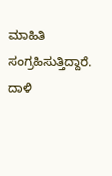ಮಾಹಿತಿ ಸಂಗ್ರಹಿಸುತ್ತಿದ್ದಾರೆ.
ದಾಳಿ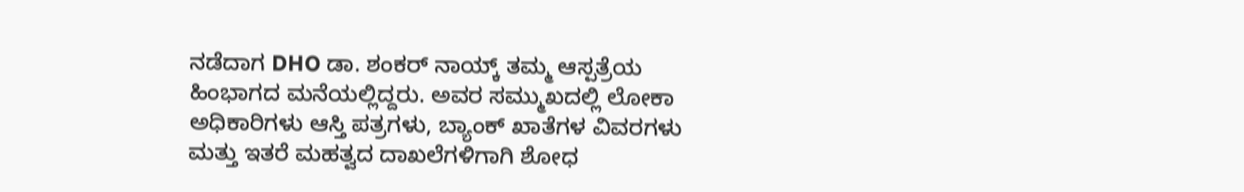ನಡೆದಾಗ DHO ಡಾ. ಶಂಕರ್ ನಾಯ್ಕ್ ತಮ್ಮ ಆಸ್ಪತ್ರೆಯ ಹಿಂಭಾಗದ ಮನೆಯಲ್ಲಿದ್ದರು. ಅವರ ಸಮ್ಮುಖದಲ್ಲಿ ಲೋಕಾ ಅಧಿಕಾರಿಗಳು ಆಸ್ತಿ ಪತ್ರಗಳು, ಬ್ಯಾಂಕ್ ಖಾತೆಗಳ ವಿವರಗಳು ಮತ್ತು ಇತರೆ ಮಹತ್ವದ ದಾಖಲೆಗಳಿಗಾಗಿ ಶೋಧ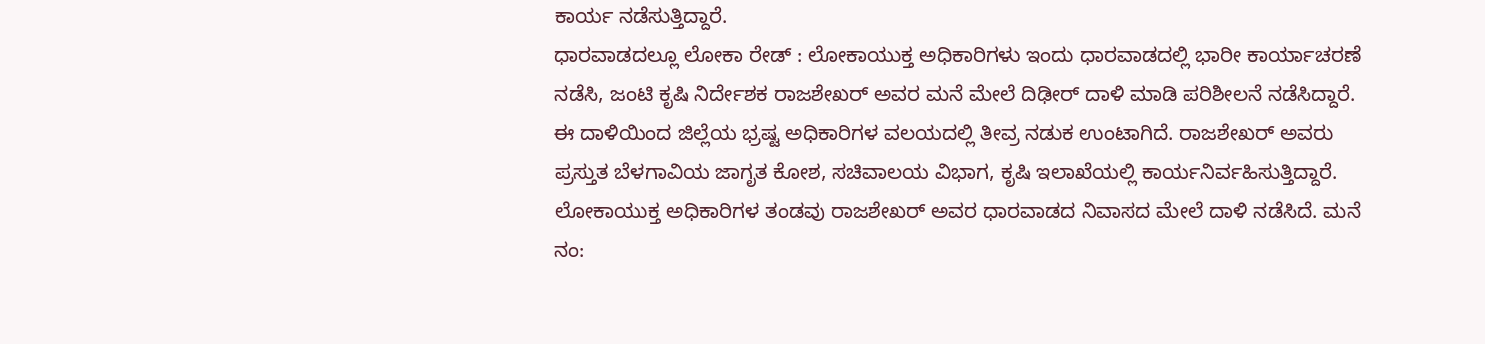ಕಾರ್ಯ ನಡೆಸುತ್ತಿದ್ದಾರೆ.
ಧಾರವಾಡದಲ್ಲೂ ಲೋಕಾ ರೇಡ್ : ಲೋಕಾಯುಕ್ತ ಅಧಿಕಾರಿಗಳು ಇಂದು ಧಾರವಾಡದಲ್ಲಿ ಭಾರೀ ಕಾರ್ಯಾಚರಣೆ ನಡೆಸಿ, ಜಂಟಿ ಕೃಷಿ ನಿರ್ದೇಶಕ ರಾಜಶೇಖರ್ ಅವರ ಮನೆ ಮೇಲೆ ದಿಢೀರ್ ದಾಳಿ ಮಾಡಿ ಪರಿಶೀಲನೆ ನಡೆಸಿದ್ದಾರೆ. ಈ ದಾಳಿಯಿಂದ ಜಿಲ್ಲೆಯ ಭ್ರಷ್ಟ ಅಧಿಕಾರಿಗಳ ವಲಯದಲ್ಲಿ ತೀವ್ರ ನಡುಕ ಉಂಟಾಗಿದೆ. ರಾಜಶೇಖರ್ ಅವರು ಪ್ರಸ್ತುತ ಬೆಳಗಾವಿಯ ಜಾಗೃತ ಕೋಶ, ಸಚಿವಾಲಯ ವಿಭಾಗ, ಕೃಷಿ ಇಲಾಖೆಯಲ್ಲಿ ಕಾರ್ಯನಿರ್ವಹಿಸುತ್ತಿದ್ದಾರೆ.
ಲೋಕಾಯುಕ್ತ ಅಧಿಕಾರಿಗಳ ತಂಡವು ರಾಜಶೇಖರ್ ಅವರ ಧಾರವಾಡದ ನಿವಾಸದ ಮೇಲೆ ದಾಳಿ ನಡೆಸಿದೆ. ಮನೆ ನಂ: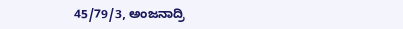45/79/3, ಅಂಜನಾದ್ರಿ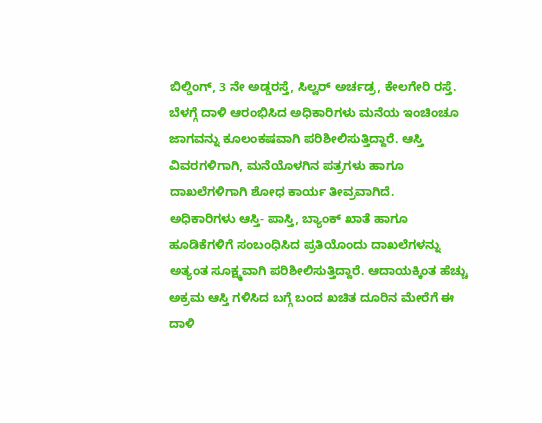ಬಿಲ್ಡಿಂಗ್, 3 ನೇ ಅಡ್ಡರಸ್ತೆ, ಸಿಲ್ವರ್ ಅರ್ಚಡ್ರ, ಕೇಲಗೇರಿ ರಸ್ತೆ. ಬೆಳಗ್ಗೆ ದಾಳಿ ಆರಂಭಿಸಿದ ಅಧಿಕಾರಿಗಳು ಮನೆಯ ಇಂಚಿಂಚೂ ಜಾಗವನ್ನು ಕೂಲಂಕಷವಾಗಿ ಪರಿಶೀಲಿಸುತ್ತಿದ್ದಾರೆ. ಆಸ್ತಿ ವಿವರಗಳಿಗಾಗಿ, ಮನೆಯೊಳಗಿನ ಪತ್ರಗಳು ಹಾಗೂ ದಾಖಲೆಗಳಿಗಾಗಿ ಶೋಧ ಕಾರ್ಯ ತೀವ್ರವಾಗಿದೆ.
ಅಧಿಕಾರಿಗಳು ಆಸ್ತಿ- ಪಾಸ್ತಿ, ಬ್ಯಾಂಕ್ ಖಾತೆ ಹಾಗೂ ಹೂಡಿಕೆಗಳಿಗೆ ಸಂಬಂಧಿಸಿದ ಪ್ರತಿಯೊಂದು ದಾಖಲೆಗಳನ್ನು ಅತ್ಯಂತ ಸೂಕ್ಷ್ಮವಾಗಿ ಪರಿಶೀಲಿಸುತ್ತಿದ್ದಾರೆ. ಆದಾಯಕ್ಕಿಂತ ಹೆಚ್ಚು ಅಕ್ರಮ ಆಸ್ತಿ ಗಳಿಸಿದ ಬಗ್ಗೆ ಬಂದ ಖಚಿತ ದೂರಿನ ಮೇರೆಗೆ ಈ ದಾಳಿ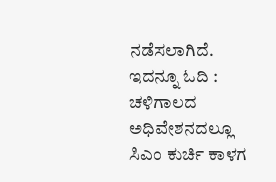ನಡೆಸಲಾಗಿದೆ.
ಇದನ್ನೂ ಓದಿ : ಚಳಿಗಾಲದ ಅಧಿವೇಶನದಲ್ಲೂ ಸಿಎಂ ಕುರ್ಚಿ ಕಾಳಗ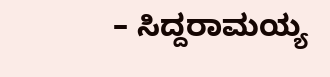– ಸಿದ್ದರಾಮಯ್ಯ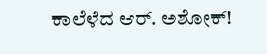ಕಾಲೆಳೆದ ಆರ್. ಅಶೋಕ್!